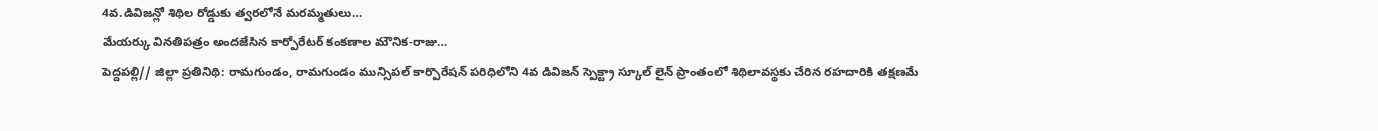4వ.డివిజన్లో శిథిల రోడ్డుకు త్వరలోనే మరమ్మతులు…
మేయర్కు వినతిపత్రం అందజేసిన కార్పోరేటర్ కంకణాల మౌనిక-రాజు…
పెద్దపల్లి// జిల్లా ప్రతినిథి: రామగుండం, రామగుండం మున్సిపల్ కార్పొరేషన్ పరిధిలోని 4వ డివిజన్ స్పెక్ట్రా స్కూల్ లైన్ ప్రాంతంలో శిథిలావస్థకు చేరిన రహదారికి తక్షణమే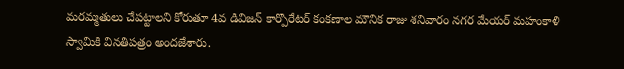మరమ్మతులు చేపట్టాలని కోరుతూ 4వ డివిజన్ కార్పొరేటర్ కంకణాల మౌనిక రాజు శనివారం నగర మేయర్ మహంకాళి స్వామికి వినతిపత్రం అందజేశారు.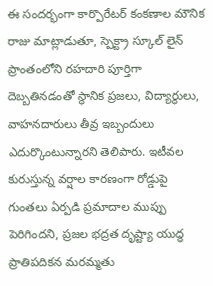ఈ సందర్భంగా కార్పొరేటర్ కంకణాల మౌనిక రాజు మాట్లాడుతూ, స్పెక్ట్రా స్కూల్ లైన్ ప్రాంతంలోని రహదారి పూర్తిగా దెబ్బతినడంతో స్థానిక ప్రజలు, విద్యార్థులు, వాహనదారులు తీవ్ర ఇబ్బందులు ఎదుర్కొంటున్నారని తెలిపారు. ఇటీవల కురుస్తున్న వర్షాల కారణంగా రోడ్డుపై గుంతలు ఏర్పడి ప్రమాదాల ముప్పు పెరిగిందని, ప్రజల భద్రత దృష్ట్యా యుద్ధ ప్రాతిపదికన మరమ్మతు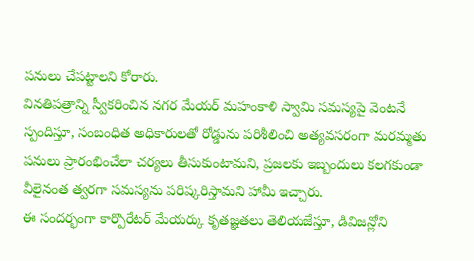పనులు చేపట్టాలని కోరారు.
వినతిపత్రాన్ని స్వీకరించిన నగర మేయర్ మహంకాళి స్వామి సమస్యపై వెంటనే స్పందిస్తూ, సంబంధిత అధికారులతో రోడ్డును పరిశీలించి అత్యవసరంగా మరమ్మతు పనులు ప్రారంభించేలా చర్యలు తీసుకుంటామని, ప్రజలకు ఇబ్బందులు కలగకుండా వీలైనంత త్వరగా సమస్యను పరిష్కరిస్తామని హామీ ఇచ్చారు.
ఈ సందర్భంగా కార్పొరేటర్ మేయర్కు కృతజ్ఞతలు తెలియజేస్తూ, డివిజన్లోని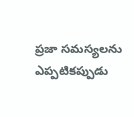ప్రజా సమస్యలను ఎప్పటికప్పుడు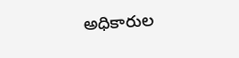అధికారుల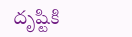దృష్టికి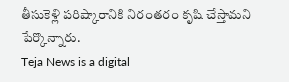తీసుకెళ్లి పరిష్కారానికి నిరంతరం కృషి చేస్తామని పేర్కొన్నారు.
Teja News is a digital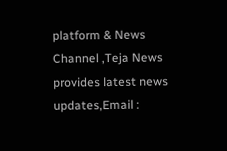platform & News Channel ,Teja News provides latest news updates,Email :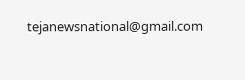tejanewsnational@gmail.com